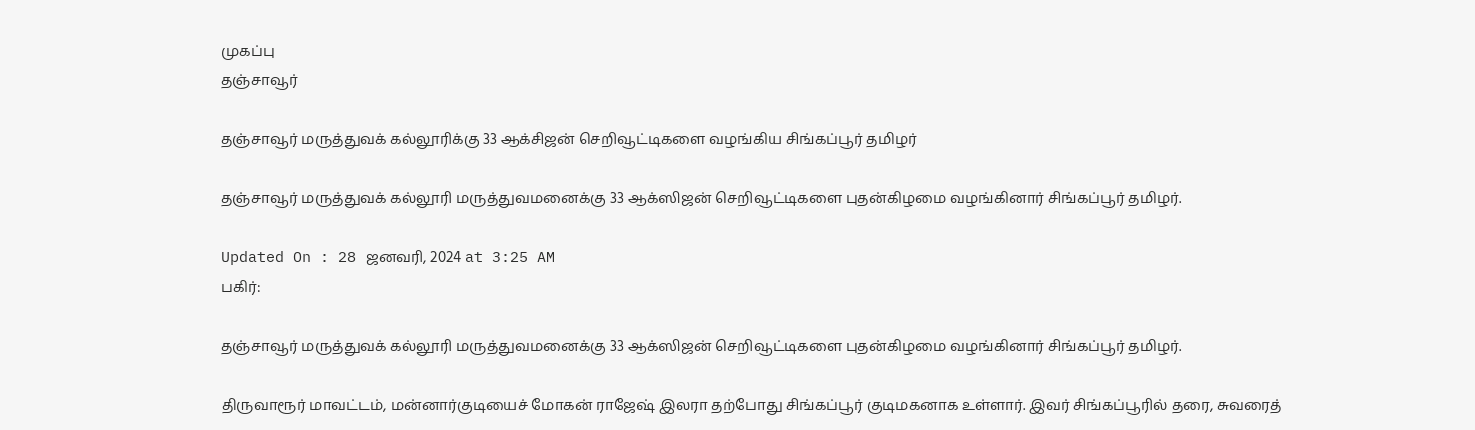முகப்பு
தஞ்சாவூர்

தஞ்சாவூர் மருத்துவக் கல்லூரிக்கு 33 ஆக்சிஜன் செறிவூட்டிகளை வழங்கிய சிங்கப்பூர் தமிழர்

தஞ்சாவூர் மருத்துவக் கல்லூரி மருத்துவமனைக்கு 33 ஆக்ஸிஜன் செறிவூட்டிகளை புதன்கிழமை வழங்கினார் சிங்கப்பூர் தமிழர்.

Updated On : 28 ஜனவரி, 2024 at 3:25 AM
பகிர்:

தஞ்சாவூர் மருத்துவக் கல்லூரி மருத்துவமனைக்கு 33 ஆக்ஸிஜன் செறிவூட்டிகளை புதன்கிழமை வழங்கினார் சிங்கப்பூர் தமிழர்.

திருவாரூர் மாவட்டம், மன்னார்குடியைச் மோகன் ராஜேஷ் இலரா தற்போது சிங்கப்பூர் குடிமகனாக உள்ளார். இவர் சிங்கப்பூரில் தரை, சுவரைத்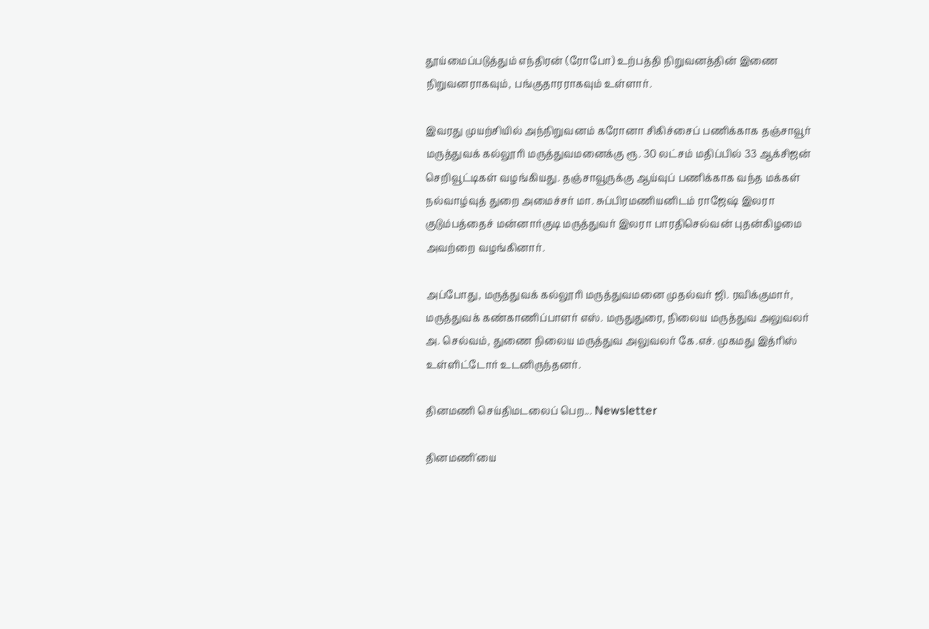தூய்மைப்படுத்தும் எந்திரன் (ரோபோ) உற்பத்தி நிறுவனத்தின் இணை நிறுவனராகவும், பங்குதாரராகவும் உள்ளார்.

இவரது முயற்சியில் அந்நிறுவனம் கரோனா சிகிச்சைப் பணிக்காக தஞ்சாவூர் மருத்துவக் கல்லூரி மருத்துவமனைக்கு ரூ. 30 லட்சம் மதிப்பில் 33 ஆக்சிஜன் செறிவூட்டிகள் வழங்கியது. தஞ்சாவூருக்கு ஆய்வுப் பணிக்காக வந்த மக்கள் நல்வாழ்வுத் துறை அமைச்சர் மா. சுப்பிரமணியனிடம் ராஜேஷ் இலரா குடும்பத்தைச் மன்னார்குடி மருத்துவர் இலரா பாரதிசெல்வன் புதன்கிழமை அவற்றை வழங்கினார்.

அப்போது, மருத்துவக் கல்லூரி மருத்துவமனை முதல்வர் ஜி. ரவிக்குமார், மருத்துவக் கண்காணிப்பாளர் எஸ். மருதுதுரை, நிலைய மருத்துவ அலுவலர் அ. செல்வம், துணை நிலைய மருத்துவ அலுவலர் கே.எச். முகமது இத்ரிஸ் உள்ளிட்டோர் உடனிருந்தனர்.

தினமணி செய்திமடலைப் பெற... Newsletter

தினமணி'யை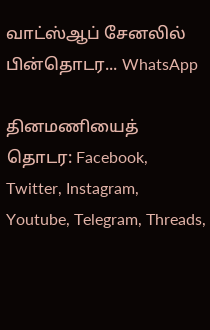வாட்ஸ்ஆப் சேனலில் பின்தொடர... WhatsApp

தினமணியைத் தொடர: Facebook, Twitter, Instagram, Youtube, Telegram, Threads,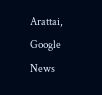Arattai, Google News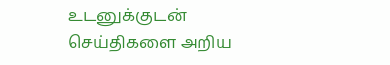உடனுக்குடன் செய்திகளை அறிய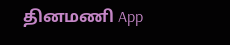தினமணி App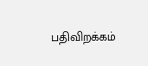பதிவிறக்கம்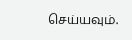செய்யவும்.